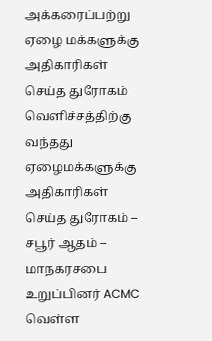அக்கரைப்பற்று ஏழை மக்களுக்கு அதிகாரிகள் செய்த துரோகம் வெளிச்சத்திற்கு வந்தது
ஏழைமக்களுக்கு அதிகாரிகள் செய்த துரோகம் – சபூர் ஆதம் – மாநகரசபை உறுப்பினர் ACMC வெள்ள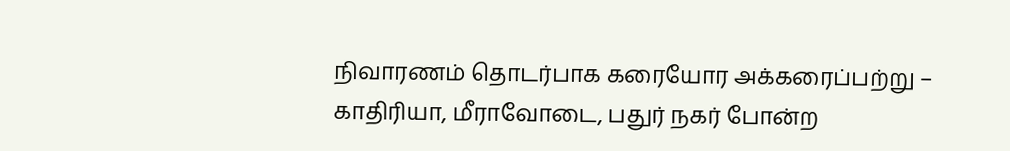நிவாரணம் தொடர்பாக கரையோர அக்கரைப்பற்று – காதிரியா, மீராவோடை, பதுர் நகர் போன்ற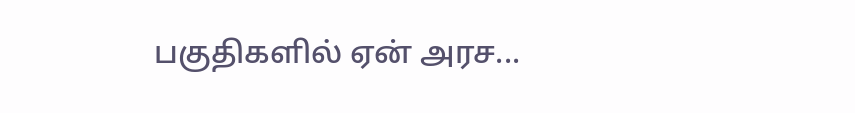பகுதிகளில் ஏன் அரச...